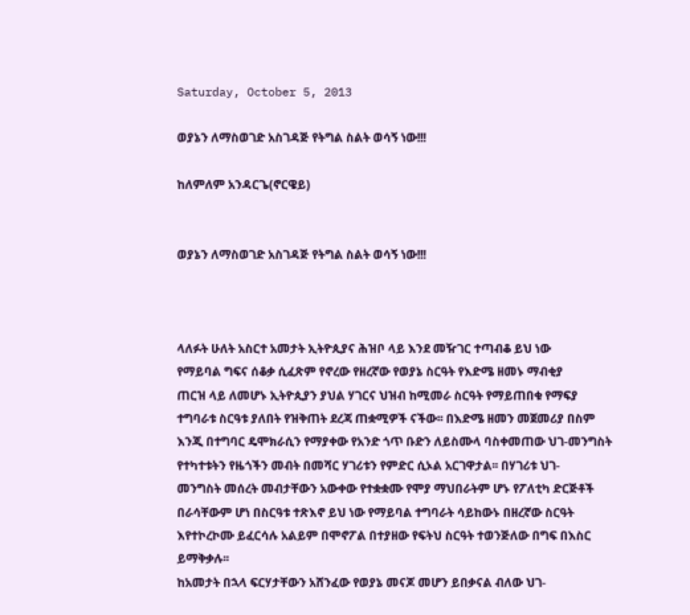Saturday, October 5, 2013

ወያኔን ለማስወገድ አስገዳጅ የትግል ስልት ወሳኝ ነው!!!

ከለምለም አንዳርጌ(ኖርዌይ)


ወያኔን ለማስወገድ አስገዳጅ የትግል ስልት ወሳኝ ነው!!!



ላለፉት ሁለት አስርተ አመታት ኢትዮጲያና ሕዝቦ ላይ እንደ መዥገር ተጣብቆ ይህ ነው
የማይባል ግፍና ሰቆቃ ሲፈጽም የኖረው የዘረኛው የወያኔ ስርዓት የእድሜ ዘመኑ ማብቂያ
ጠርዝ ላይ ለመሆኑ ኢትዮጲያን ያህል ሃገርና ህዝብ ከሚመራ ስርዓት የማይጠበቁ የማፍያ
ተግባራቱ ስርዓቱ ያለበት የዝቅጠት ደረጃ ጠቋሚዎች ናችው፡፡ በእድሜ ዘመን መጀመሪያ በስም
እንጂ በተግባር ዴሞክራሲን የማያቀው የአንድ ጎጥ ቡድን ለይስሙላ ባስቀመጠው ህገ-መንግስት
የተካተቱትን የዜጎችን መብት በመሻር ሃገሪቱን የምድር ሲኦል አርገዋታል፡፡ በሃገሪቱ ህገ-
መንግስት መሰረት መብታቸውን አውቀው የተቋቋሙ የሞያ ማህበራትም ሆኑ የፖለቲካ ድርጅቶች
በራሳቸውም ሆነ በስርዓቱ ተጽእኖ ይህ ነው የማይባል ተግባራት ሳይከውኑ በዘረኛው ስርዓት
እየተኮረኮሙ ይፈርሳሉ አልይም በሞኖፖል በተያዘው የፍትህ ስርዓት ተወንጅለው በግፍ በእስር
ይማቅቃሉ፡፡
ከአመታት በኋላ ፍርሃታቸውን አሸንፈው የወያኔ መናጆ መሆን ይበቃናል ብለው ህገ-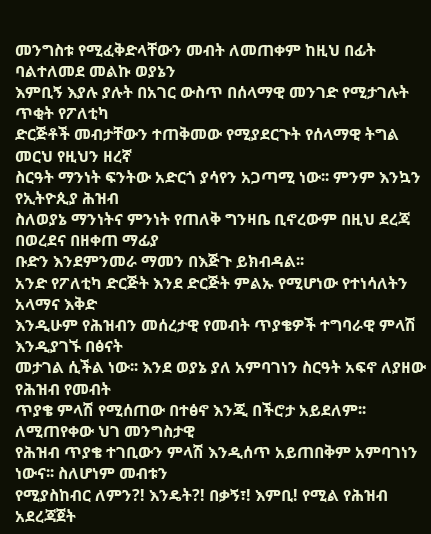መንግስቱ የሚፈቅድላቸውን መብት ለመጠቀም ከዚህ በፊት ባልተለመደ መልኩ ወያኔን
እምቢኝ እያሉ ያሉት በአገር ውስጥ በሰላማዊ መንገድ የሚታገሉት ጥቂት የፖለቲካ
ድርጅቶች መብታቸውን ተጠቅመው የሚያደርጉት የሰላማዊ ትግል መርህ የዚህን ዘረኛ
ስርዓት ማንነት ፍንትው አድርጎ ያሳየን አጋጣሚ ነው፡፡ ምንም እንኳን የኢትዮጲያ ሕዝብ
ስለወያኔ ማንነትና ምንነት የጠለቅ ግንዛቤ ቢኖረውም በዚህ ደረጃ በወረደና በዘቀጠ ማፊያ
ቡድን እንደምንመራ ማመን በእጅጉ ይክብዳል፡፡
አንድ የፖለቲካ ድርጅት እንደ ድርጅት ምልኡ የሚሆነው የተነሳለትን አላማና እቅድ
እንዲሁም የሕዝብን መሰረታዊ የመብት ጥያቄዎች ተግባራዊ ምላሽ እንዲያገኙ በፅናት
መታገል ሲችል ነው፡፡ እንደ ወያኔ ያለ አምባገነን ስርዓት አፍኖ ለያዘው የሕዝብ የመብት
ጥያቄ ምላሽ የሚሰጠው በተፅኖ እንጂ በችሮታ አይደለም፡፡ ለሚጠየቀው ህገ መንግስታዊ
የሕዝብ ጥያቄ ተገቢውን ምላሽ እንዲሰጥ አይጠበቅም አምባገነን ነውና፡፡ ስለሆነም መብቱን
የሚያስከብር ለምን?! እንዴት?! በቃኝ፣! እምቢ! የሚል የሕዝብ አደረጃጀት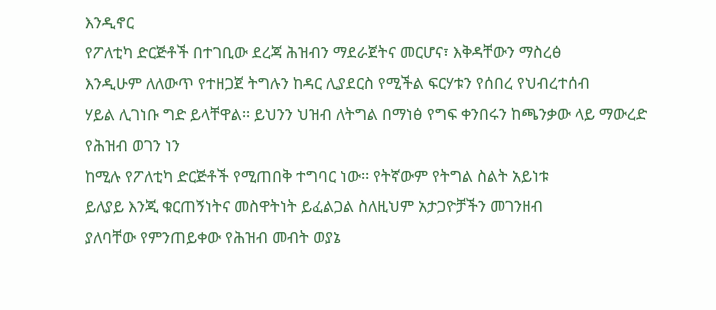እንዲኖር
የፖለቲካ ድርጅቶች በተገቢው ደረጃ ሕዝብን ማደራጀትና መርሆና፣ እቅዳቸውን ማስረፅ
እንዲሁም ለለውጥ የተዘጋጀ ትግሉን ከዳር ሊያደርስ የሚችል ፍርሃቱን የሰበረ የህብረተሰብ
ሃይል ሊገነቡ ግድ ይላቸዋል፡፡ ይህንን ህዝብ ለትግል በማነፅ የግፍ ቀንበሩን ከጫንቃው ላይ ማውረድ የሕዝብ ወገን ነን
ከሚሉ የፖለቲካ ድርጅቶች የሚጠበቅ ተግባር ነው፡፡ የትኛውም የትግል ስልት አይነቱ
ይለያይ እንጂ ቁርጠኝነትና መስዋትነት ይፈልጋል ስለዚህም አታጋዮቻችን መገንዘብ
ያለባቸው የምንጠይቀው የሕዝብ መብት ወያኔ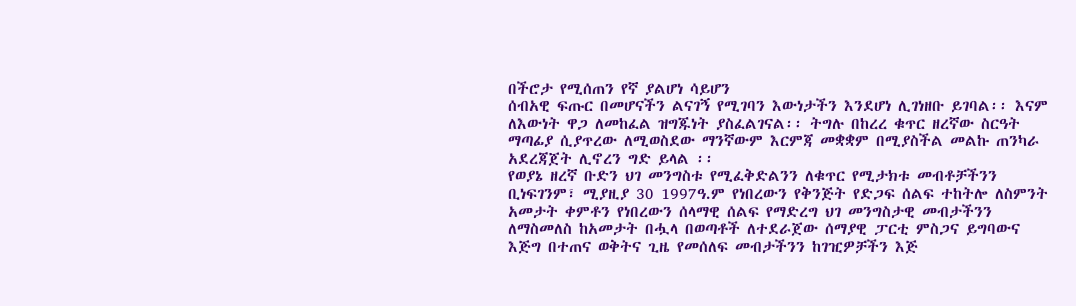በችሮታ የሚሰጠን የኛ ያልሆነ ሳይሆን
ሰብአዊ ፍጡር በመሆናችን ልናገኝ የሚገባን እውነታችን እንደሆነ ሊገነዘቡ ይገባል፡፡ እናም
ለእውነት ዋጋ ለመከፈል ዝግጁነት ያስፈልገናል፡፡ ትግሉ በከረረ ቁጥር ዘረኛው ስርዓት
ማጣፊያ ሲያጥረው ለሚወስደው ማንኛውም እርምጃ መቋቋም በሚያስችል መልኩ ጠንካራ
አደረጃጀት ሊኖረን ግድ ይላል ፡፡
የወያኔ ዘረኛ ቡድን ህገ መንግስቱ የሚፈቅድልንን ለቁጥር የሚታክቱ መብቶቻችንን
ቢነፍገንም፣ ሚያዚያ 30 1997ዓ.ም የነበረውን የቅንጅት የድጋፍ ሰልፍ ተከትሎ ለስምንት
አመታት ቀምቶን የነበረውን ሰላማዊ ሰልፍ የማድረግ ህገ መንግስታዊ መብታችንን
ለማስመለስ ከአመታት በሗላ በወጣቶች ለተደራጀው ሰማያዊ ፓርቲ ምስጋና ይግባውና
እጅግ በተጠና ወቅትና ጊዜ የመሰለፍ መብታችንን ከገዢዎቻችን እጅ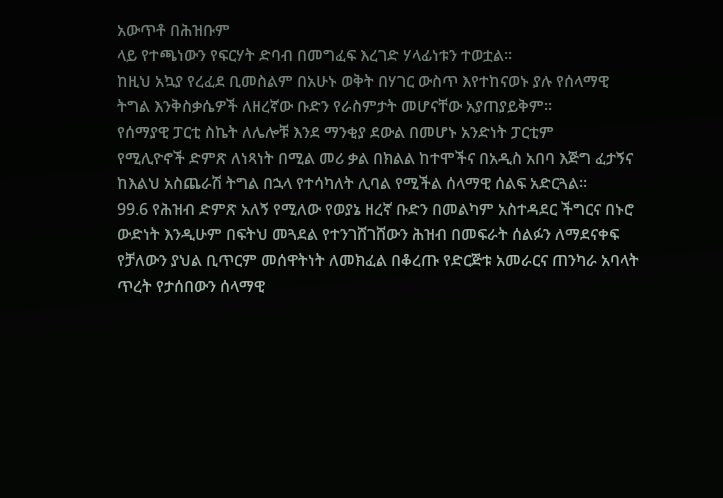አውጥቶ በሕዝቡም
ላይ የተጫነውን የፍርሃት ድባብ በመግፈፍ እረገድ ሃላፊነቱን ተወቷል፡፡
ከዚህ አኳያ የረፈደ ቢመስልም በአሁኑ ወቅት በሃገር ውስጥ እየተከናወኑ ያሉ የሰላማዊ
ትግል እንቅስቃሴዎች ለዘረኛው ቡድን የራስምታት መሆናቸው አያጠያይቅም፡፡
የሰማያዊ ፓርቲ ስኬት ለሌሎቹ እንደ ማንቂያ ደውል በመሆኑ አንድነት ፓርቲም
የሚሊዮኖች ድምጽ ለነጻነት በሚል መሪ ቃል በክልል ከተሞችና በአዲስ አበባ እጅግ ፈታኝና
ከእልህ አስጨራሽ ትግል በኋላ የተሳካለት ሊባል የሚችል ሰላማዊ ሰልፍ አድርጓል፡፡
99.6 የሕዝብ ድምጽ አለኝ የሚለው የወያኔ ዘረኛ ቡድን በመልካም አስተዳደር ችግርና በኑሮ
ውድነት እንዲሁም በፍትህ መጓደል የተንገሸገሸውን ሕዝብ በመፍራት ሰልፉን ለማደናቀፍ
የቻለውን ያህል ቢጥርም መሰዋትነት ለመክፈል በቆረጡ የድርጅቱ አመራርና ጠንካራ አባላት
ጥረት የታሰበውን ሰላማዊ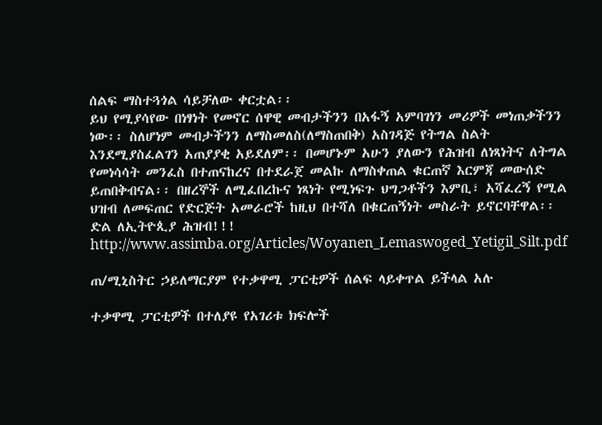ሰልፍ ማስተጓጎል ሳይቻለው ቀርቷል፡፡
ይህ የሚያሳየው በነፃነት የመኖር ሰዋዊ መብታችንን በአፋኝ አምባገነን መሪዎች መነጠቃችንን
ነው፡፡ ስለሆነም መብታችንን ለማስመለስ(ለማስጠበቅ) አስገዳጅ የትግል ስልት
እንደሚያስፈልገን አጠያያቂ አይደለም፡፡ በመሆኑም አሁን ያለውን የሕዝብ ለነጻነትና ለትግል
የመነሳሳት መንፈስ በተጠናከረና በተደራጀ መልኩ ለማስቀጠል ቁርጠኛ እርምጃ መውሰድ
ይጠበቅብናል፡፡ በዘረኞች ለሚፈበረኩና ነጻነት የሚነፍጉ ህግጋቶችን እምቢ፣ አሻፈረኝ የሚል
ህዝብ ለመፍጠር የድርጅት አመራሮች ከዚህ በተሻለ በቁርጠኝነት መስራት ይኖርባቸዋል፡፡
ድል ለኢትዮጲያ ሕዝብ!!! http://www.assimba.org/Articles/Woyanen_Lemaswoged_Yetigil_Silt.pdf

ጠ/ሚኒስትር ኃይለማርያም የተቃዋሚ ፓርቲዎች ሰልፍ ላይቀጥል ይችላል አሉ

ተቃዋሚ ፓርቲዎች በተለያዩ የአገሪቱ ክፍሎች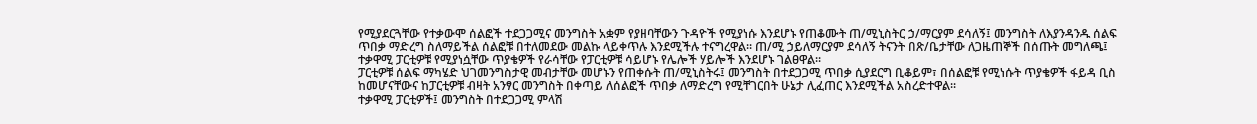የሚያደርጓቸው የተቃውሞ ሰልፎች ተደጋጋሚና መንግስት አቋም የያዘባቸውን ጉዳዮች የሚያነሱ እንደሆኑ የጠቆሙት ጠ/ሚኒስትር ኃ/ማርያም ደሳለኝ፤ መንግስት ለእያንዳንዱ ሰልፍ ጥበቃ ማድረግ ስለማይችል ሰልፎቹ በተለመደው መልኩ ላይቀጥሉ እንደሚችሉ ተናግረዋል፡፡ ጠ/ሚ ኃይለማርያም ደሳለኝ ትናንት በጽ/ቤታቸው ለጋዜጠኞች በሰጡት መግለጫ፤ ተቃዋሚ ፓርቲዎቹ የሚያነሷቸው ጥያቄዎች የራሳቸው የፓርቲዎቹ ሳይሆኑ የሌሎች ሃይሎች እንደሆኑ ገልፀዋል፡፡
ፓርቲዎቹ ሰልፍ ማካሄድ ህገመንግስታዊ መብታቸው መሆኑን የጠቀሱት ጠ/ሚኒስትሩ፤ መንግስት በተደጋጋሚ ጥበቃ ሲያደርግ ቢቆይም፣ በሰልፎቹ የሚነሱት ጥያቄዎች ፋይዳ ቢስ ከመሆናቸውና ከፓርቲዎቹ ብዛት አንፃር መንግስት በቀጣይ ለሰልፎች ጥበቃ ለማድረግ የሚቸገርበት ሁኔታ ሊፈጠር እንደሚችል አስረድተዋል፡፡
ተቃዋሚ ፓርቲዎች፤ መንግስት በተደጋጋሚ ምላሽ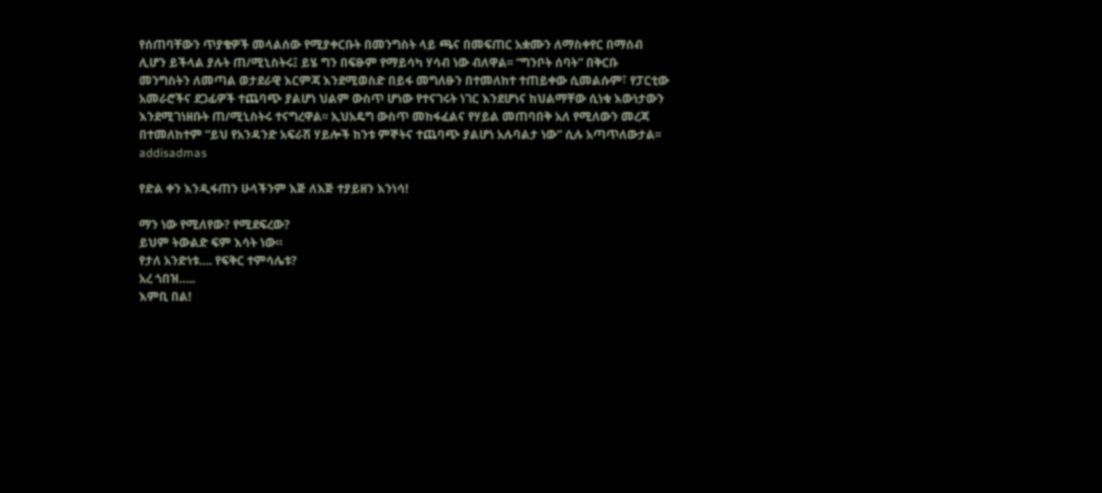የሰጠባቸውን ጥያቄዎች መላልሰው የሚያቀርቡት በመንግስት ላይ ጫና በመፍጠር አቋሙን ለማስቀየር በማሰብ ሊሆን ይችላል ያሉት ጠ/ሚኒስትሩ፤ ይሄ ግን በፍፁም የማይሳካ ሃሳብ ነው ብለዋል፡፡ “ግንቦት ሰባት” በቅርቡ መንግስትን ለመጣል ወታደራዊ እርምጃ እንደሚወስድ በይፋ መግለፁን በተመለከተ ተጠይቀው ሲመልሱም፣ የፓርቲው አመራሮችና ደጋፊዎች ተጨባጭ ያልሆነ ህልም ውስጥ ሆነው የተናገሩት ነገር እንደሆነና ከህልማቸው ሲነቁ እውነታውን እንደሚገነዘቡት ጠ/ሚኒስትሩ ተናግረዋል፡፡ ኢህአዴግ ውስጥ መከፋፈልና የሃይል መጠባበቅ አለ የሚለውን መረጃ በተመለከተም “ይህ የአንዳንድ አፍራሽ ሃይሎች ከንቱ ምኞትና ተጨባጭ ያልሆነ አሉባልታ ነው” ሲሉ አጣጥለውታል፡፡ addisadmas

የድል ቀን እንዲፋጠን ሁላችንም እጅ ለእጅ ተያይዘን እንነሳ!

ማን ነው የሚለየው? የሚደፍረው?
ይህም ትውልድ ፍም እሳት ነው።
የታለ አንድነቱ…. የፍቅር ተምሳሌቱ?
አረ ጎበዝ…..
እምቢ በል!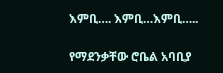እምቢ…. እምቢ…እምቢ…..

የማደንቃቸው ሮቤል አባቢያ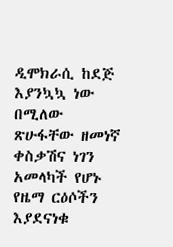ዲሞክራሲ ከደጅ እያንኳኳ ነው በሚለው ጽሁፋቸው ዘመነኛ ቀስቃሽና ነገን አመላካች የሆኑ
የዜማ ርዕሶችን እያደናነቁ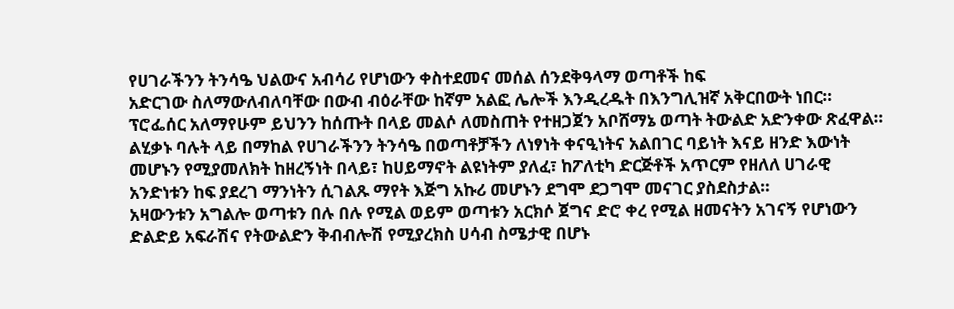የሀገራችንን ትንሳዔ ህልውና አብሳሪ የሆነውን ቀስተደመና መሰል ሰንደቅዓላማ ወጣቶች ከፍ
አድርገው ስለማውለብለባቸው በውብ ብዕራቸው ከኛም አልፎ ሌሎች እንዲረዱት በእንግሊዝኛ አቅርበውት ነበር።
ፕሮፌሰር አለማየሁም ይህንን ከሰጡት በላይ መልሶ ለመስጠት የተዘጋጀን አቦሸማኔ ወጣት ትውልድ አድንቀው ጽፈዋል።
ልሂቃኑ ባሉት ላይ በማከል የሀገራችንን ትንሳዔ በወጣቶቻችን ለነፃነት ቀናዒነትና አልበገር ባይነት እናይ ዘንድ እውነት
መሆኑን የሚያመለክት ከዘረኝነት በላይ፣ ከሀይማኖት ልዩነትም ያለፈ፣ ከፖለቲካ ድርጅቶች አጥርም የዘለለ ሀገራዊ
አንድነቱን ከፍ ያደረገ ማንነትን ሲገልጹ ማየት እጅግ አኩሪ መሆኑን ደግሞ ደጋግሞ መናገር ያስደስታል።
አዛውንቱን አግልሎ ወጣቱን በሉ በሉ የሚል ወይም ወጣቱን አርክሶ ጀግና ድሮ ቀረ የሚል ዘመናትን አገናኝ የሆነውን
ድልድይ አፍራሽና የትውልድን ቅብብሎሽ የሚያረክስ ሀሳብ ስሜታዊ በሆኑ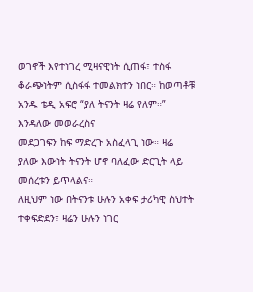ወገኖች እየተነገረ ሚዛናዊነት ሲጠፋ፣ ተስፋ
ቆራጭነትም ሲስፋፋ ተመልክተን ነበር። ከወጣቶቹ አንዱ ቴዲ አፍሮ “ያለ ትናንት ዛሬ የለም።” እንዳለው መወራረስና
መደጋገፍን ከፍ ማድረጉ አስፈላጊ ነው። ዛሬ ያለው እውነት ትናንት ሆኖ ባለፈው ድርጊት ላይ መሰረቱን ይጥላልና።
ለዚህም ነው በትናንቱ ሁሉን አቀፍ ታሪካዊ ስህተት ተቀፍድደን፣ ዛሬን ሁሉን ነገር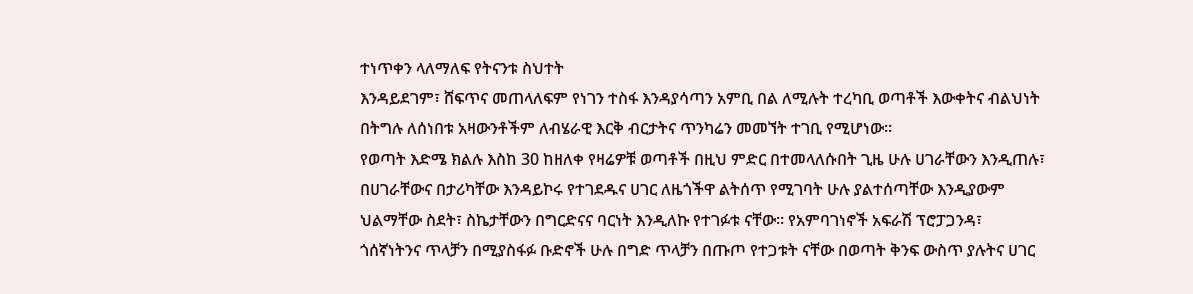ተነጥቀን ላለማለፍ የትናንቱ ስህተት
እንዳይደገም፣ ሸፍጥና መጠላለፍም የነገን ተስፋ እንዳያሳጣን አምቢ በል ለሚሉት ተረካቢ ወጣቶች እውቀትና ብልህነት
በትግሉ ለሰነበቱ አዛውንቶችም ለብሄራዊ እርቅ ብርታትና ጥንካሬን መመኘት ተገቢ የሚሆነው።
የወጣት እድሜ ክልሉ እስከ 30 ከዘለቀ የዛሬዎቹ ወጣቶች በዚህ ምድር በተመላለሱበት ጊዜ ሁሉ ሀገራቸውን እንዲጠሉ፣
በሀገራቸውና በታሪካቸው እንዳይኮሩ የተገደዱና ሀገር ለዜጎችዋ ልትሰጥ የሚገባት ሁሉ ያልተሰጣቸው እንዲያውም
ህልማቸው ስደት፣ ስኬታቸውን በግርድናና ባርነት እንዲለኩ የተገፉቱ ናቸው። የአምባገነኖች አፍራሽ ፕሮፓጋንዳ፣
ጎሰኛነትንና ጥላቻን በሚያስፋፉ ቡድኖች ሁሉ በግድ ጥላቻን በጡጦ የተጋቱት ናቸው በወጣት ቅንፍ ውስጥ ያሉትና ሀገር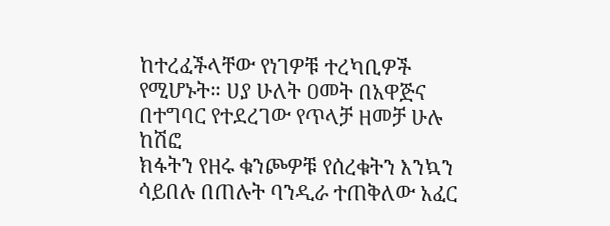ከተረፈችላቸው የነገዎቹ ተረካቢዎች የሚሆኑት። ሀያ ሁለት ዐመት በአዋጅና በተግባር የተደረገው የጥላቻ ዘመቻ ሁሉ ከሽፎ
ክፋትን የዘሩ ቁንጮዎቹ የሰረቁትን እንኳን ሳይበሉ በጠሉት ባንዲራ ተጠቅለው አፈር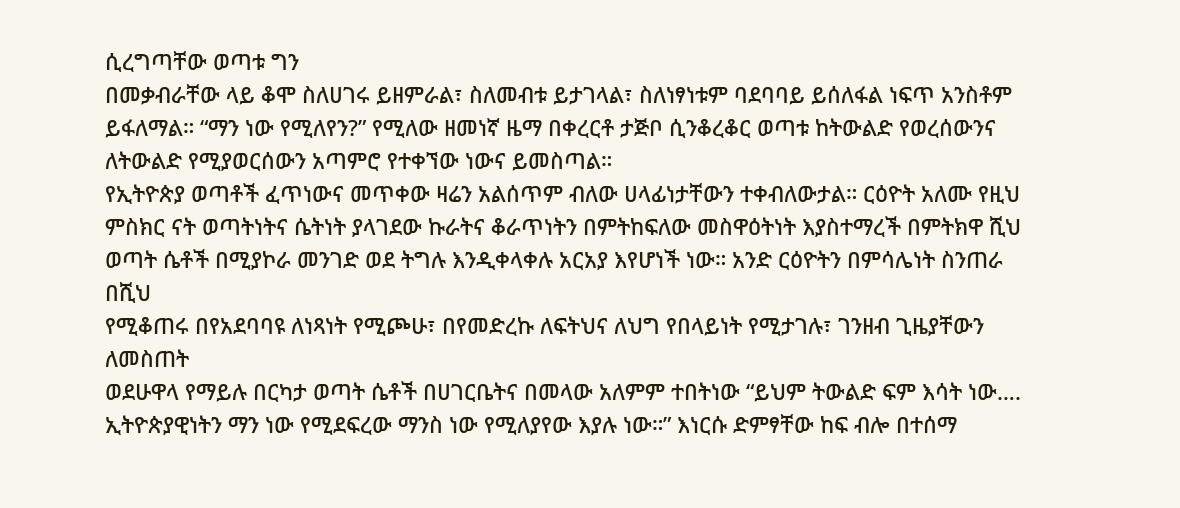ሲረግጣቸው ወጣቱ ግን
በመቃብራቸው ላይ ቆሞ ስለሀገሩ ይዘምራል፣ ስለመብቱ ይታገላል፣ ስለነፃነቱም ባደባባይ ይሰለፋል ነፍጥ አንስቶም
ይፋለማል። “ማን ነው የሚለየን?” የሚለው ዘመነኛ ዜማ በቀረርቶ ታጅቦ ሲንቆረቆር ወጣቱ ከትውልድ የወረሰውንና
ለትውልድ የሚያወርሰውን አጣምሮ የተቀኘው ነውና ይመስጣል።
የኢትዮጵያ ወጣቶች ፈጥነውና መጥቀው ዛሬን አልሰጥም ብለው ሀላፊነታቸውን ተቀብለውታል። ርዕዮት አለሙ የዚህ
ምስክር ናት ወጣትነትና ሴትነት ያላገደው ኩራትና ቆራጥነትን በምትከፍለው መስዋዕትነት እያስተማረች በምትክዋ ሺህ
ወጣት ሴቶች በሚያኮራ መንገድ ወደ ትግሉ እንዲቀላቀሉ አርአያ እየሆነች ነው። አንድ ርዕዮትን በምሳሌነት ስንጠራ በሺህ
የሚቆጠሩ በየአደባባዩ ለነጻነት የሚጮሁ፣ በየመድረኩ ለፍትህና ለህግ የበላይነት የሚታገሉ፣ ገንዘብ ጊዜያቸውን ለመስጠት
ወደሁዋላ የማይሉ በርካታ ወጣት ሴቶች በሀገርቤትና በመላው አለምም ተበትነው “ይህም ትውልድ ፍም እሳት ነው….
ኢትዮጵያዊነትን ማን ነው የሚደፍረው ማንስ ነው የሚለያየው እያሉ ነው።” እነርሱ ድምፃቸው ከፍ ብሎ በተሰማ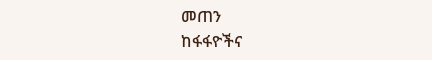መጠን
ከፋፋዮችና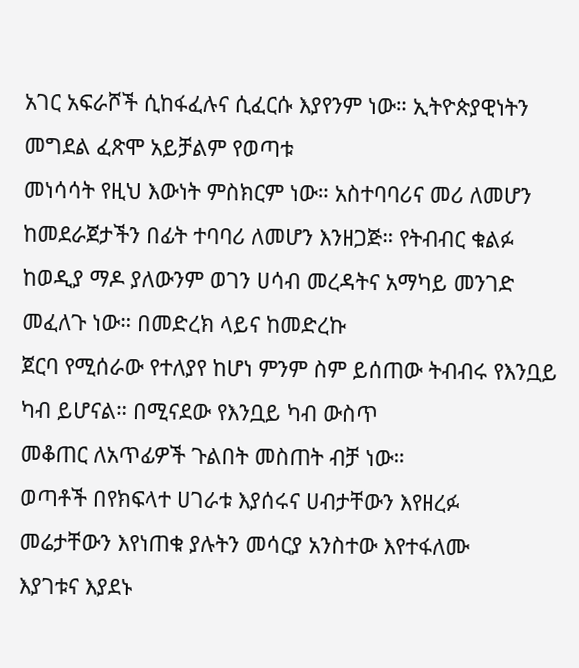አገር አፍራሾች ሲከፋፈሉና ሲፈርሱ እያየንም ነው። ኢትዮጵያዊነትን መግደል ፈጽሞ አይቻልም የወጣቱ
መነሳሳት የዚህ እውነት ምስክርም ነው። አስተባባሪና መሪ ለመሆን ከመደራጀታችን በፊት ተባባሪ ለመሆን እንዘጋጅ። የትብብር ቁልፉ ከወዲያ ማዶ ያለውንም ወገን ሀሳብ መረዳትና አማካይ መንገድ መፈለጉ ነው። በመድረክ ላይና ከመድረኩ
ጀርባ የሚሰራው የተለያየ ከሆነ ምንም ስም ይሰጠው ትብብሩ የእንቧይ ካብ ይሆናል። በሚናደው የእንቧይ ካብ ውስጥ
መቆጠር ለአጥፊዎች ጉልበት መስጠት ብቻ ነው።
ወጣቶች በየክፍላተ ሀገራቱ እያሰሩና ሀብታቸውን እየዘረፉ መሬታቸውን እየነጠቁ ያሉትን መሳርያ አንስተው እየተፋለሙ
እያገቱና እያደኑ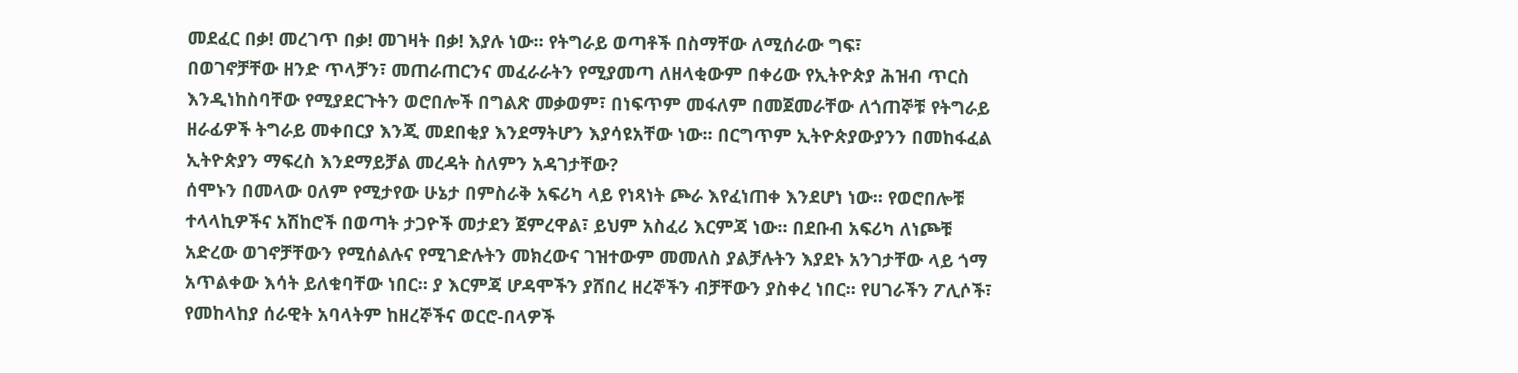መደፈር በቃ! መረገጥ በቃ! መገዛት በቃ! እያሉ ነው። የትግራይ ወጣቶች በስማቸው ለሚሰራው ግፍ፣
በወገኖቻቸው ዘንድ ጥላቻን፣ መጠራጠርንና መፈራራትን የሚያመጣ ለዘላቂውም በቀሪው የኢትዮጵያ ሕዝብ ጥርስ
እንዲነከስባቸው የሚያደርጉትን ወሮበሎች በግልጽ መቃወም፣ በነፍጥም መፋለም በመጀመራቸው ለጎጠኞቹ የትግራይ
ዘራፊዎች ትግራይ መቀበርያ እንጂ መደበቂያ እንደማትሆን እያሳዩአቸው ነው። በርግጥም ኢትዮጵያውያንን በመከፋፈል
ኢትዮጵያን ማፍረስ እንደማይቻል መረዳት ስለምን አዳገታቸው?
ሰሞኑን በመላው ዐለም የሚታየው ሁኔታ በምስራቅ አፍሪካ ላይ የነጻነት ጮራ እየፈነጠቀ እንደሆነ ነው። የወሮበሎቹ
ተላላኪዎችና አሽከሮች በወጣት ታጋዮች መታደን ጀምረዋል፣ ይህም አስፈሪ እርምጃ ነው። በደቡብ አፍሪካ ለነጮቹ
አድረው ወገኖቻቸውን የሚሰልሉና የሚገድሉትን መክረውና ገዝተውም መመለስ ያልቻሉትን እያደኑ አንገታቸው ላይ ጎማ
አጥልቀው እሳት ይለቁባቸው ነበር። ያ እርምጃ ሆዳሞችን ያሸበረ ዘረኞችን ብቻቸውን ያስቀረ ነበር። የሀገራችን ፖሊሶች፣
የመከላከያ ሰራዊት አባላትም ከዘረኞችና ወርሮ-በላዎች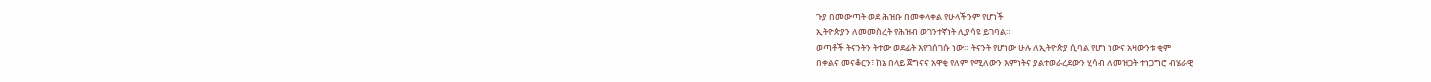ጉያ በመውጣት ወደ ሕዝቡ በመቀላቀል የሁላችንም የሆነች
ኢትዮጵያን ለመመስረት የሕዝብ ወገንተኛነት ሊያሳዩ ይገባል።
ወጣቶች ትናንትን ትተው ወደፊት እየገሰገሱ ነው። ትናንት የሆነው ሁሉ ለኢትዮጵያ ሲባል የሆነ ነውና አዛውንቱ ቂም
በቀልና መናቆርን፣ ከኔ በላይ ጀግናና አዋቂ የለም የሚለውን እምነትና ያልተወራረደውን ሂሳብ ለመዝጋት ተነጋግሮ ብሄራዊ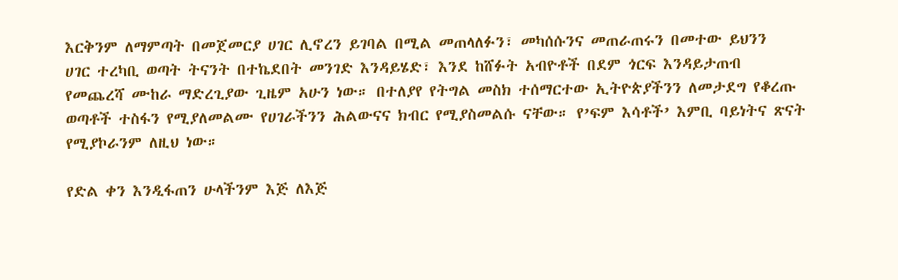እርቅንም ለማምጣት በመጀመርያ ሀገር ሊኖረን ይገባል በሚል መጠላለፉን፣ መካሰሱንና መጠራጠሩን በመተው ይህንን
ሀገር ተረካቢ ወጣት ትናንት በተኬደበት መንገድ እንዳይሄድ፣ እንደ ከሸፉት አብዮቶች በደም ጎርፍ እንዳይታጠብ
የመጨረሻ ሙከራ ማድረጊያው ጊዜም አሁን ነው። በተለያየ የትግል መስክ ተሰማርተው ኢትዮጵያችንን ለመታደግ የቆረጡ
ወጣቶች ተስፋን የሚያለመልሙ የሀገራችንን ሕልውናና ክብር የሚያስመልሱ ናቸው። የ’ፍም እሳቶች’ እምቢ ባይነትና ጽናት
የሚያኮራንም ለዚህ ነው።

የድል ቀን እንዲፋጠን ሁላችንም እጅ ለእጅ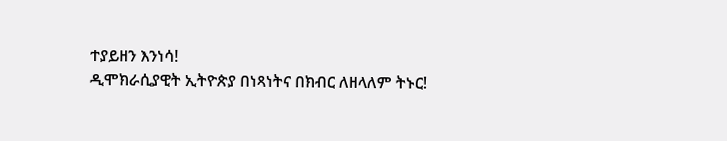ተያይዘን እንነሳ!
ዲሞክራሲያዊት ኢትዮጵያ በነጻነትና በክብር ለዘላለም ትኑር!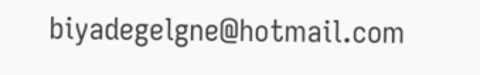biyadegelgne@hotmail.com